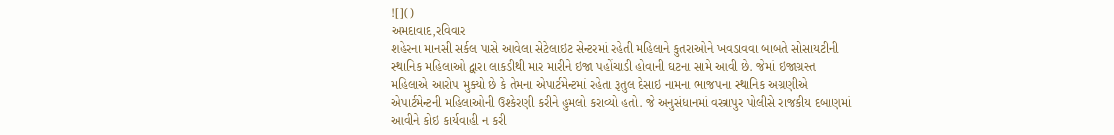![]()
અમદાવાદ,રવિવાર
શહેરના માનસી સર્કલ પાસે આવેલા સેટેલાઇટ સેન્ટરમાં રહેતી મહિલાને કુતરાઓને ખવડાવવા બાબતે સોસાયટીની સ્થાનિક મહિલાઓ દ્વારા લાકડીથી માર મારીને ઇજા પહોંચાડી હોવાની ઘટના સામે આવી છે. જેમાં ઇજાગ્રસ્ત મહિલાએ આરોપ મુક્યો છે કે તેમના એપાર્ટમેન્ટમાં રહેતા રૂતુલ દેસાઇ નામના ભાજપના સ્થાનિક અગ્રણીએ એપાર્ટમેન્ટની મહિલાઓની ઉશ્કેરણી કરીને હુમલો કરાવ્યો હતો. જે અનુસંધાનમાં વસ્ત્રાપુર પોલીસે રાજકીય દબાણમાં આવીને કોઇ કાર્યવાહી ન કરી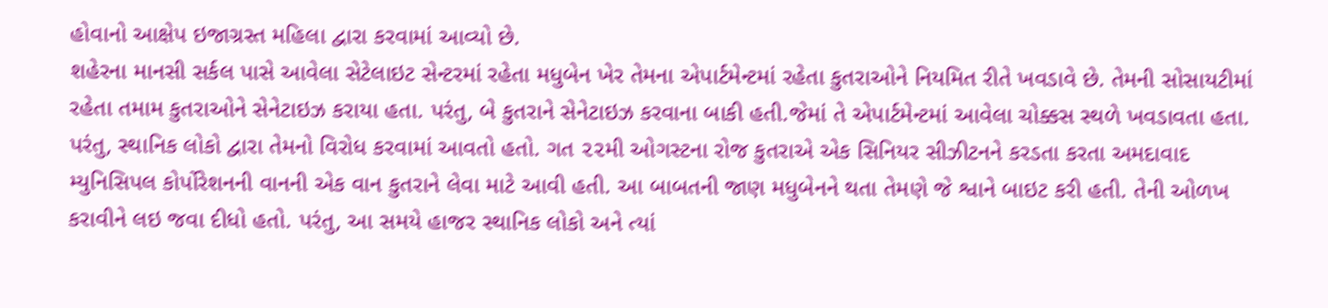હોવાનો આક્ષેપ ઇજાગ્રસ્ત મહિલા દ્વારા કરવામાં આવ્યો છે.
શહેરના માનસી સર્કલ પાસે આવેલા સેટેલાઇટ સેન્ટરમાં રહેતા મધુબેન ખેર તેમના એપાર્ટમેન્ટમાં રહેતા કુતરાઓને નિયમિત રીતે ખવડાવે છે. તેમની સોસાયટીમાં રહેતા તમામ કુતરાઓને સેનેટાઇઝ કરાયા હતા. પરંતુ, બે કુતરાને સેનેટાઇઝ કરવાના બાકી હતી.જેમાં તે એપાર્ટમેન્ટમાં આવેલા ચોક્કસ સ્થળે ખવડાવતા હતા. પરંતુ, સ્થાનિક લોકો દ્વારા તેમનો વિરોધ કરવામાં આવતો હતો. ગત ૨૨મી ઓગસ્ટના રોજ કુતરાએ એક સિનિયર સીઝીટનને કરડતા કરતા અમદાવાદ મ્યુનિસિપલ કોર્પોરેશનની વાનની એક વાન કુતરાને લેવા માટે આવી હતી. આ બાબતની જાણ મધુબેનને થતા તેમણે જે શ્વાને બાઇટ કરી હતી. તેની ઓળખ કરાવીને લઇ જવા દીધો હતો. પરંતુ, આ સમયે હાજર સ્થાનિક લોકો અને ત્યાં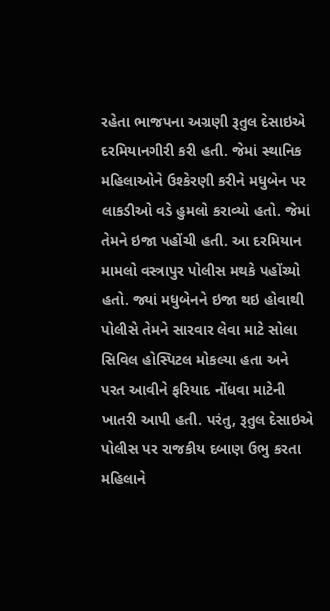રહેતા ભાજપના અગ્રણી રૂતુલ દેસાઇએ દરમિયાનગીરી કરી હતી. જેમાં સ્થાનિક મહિલાઓને ઉશ્કેરણી કરીને મધુબેન પર લાકડીઓ વડે હુમલો કરાવ્યો હતો. જેમાં તેમને ઇજા પહોંચી હતી. આ દરમિયાન મામલો વસ્ત્રાપુર પોલીસ મથકે પહોંચ્યો હતો. જ્યાં મધુબેનને ઇજા થઇ હોવાથી પોલીસે તેમને સારવાર લેવા માટે સોલા સિવિલ હોસ્પિટલ મોકલ્યા હતા અને પરત આવીને ફરિયાદ નોંધવા માટેની ખાતરી આપી હતી. પરંતુ, રૂતુલ દેસાઇએ પોલીસ પર રાજકીય દબાણ ઉભુ કરતા મહિલાને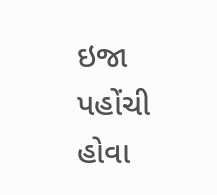ઇજા પહોંચી હોવા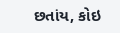છતાંય, કોઇ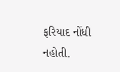ફરિયાદ નોંધી નહોતી.